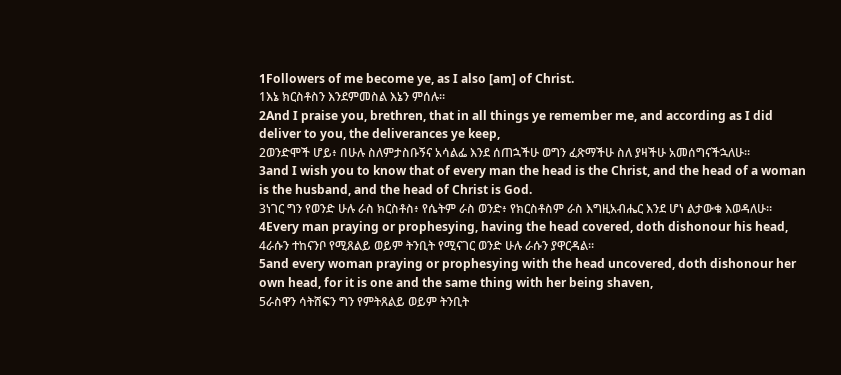1Followers of me become ye, as I also [am] of Christ.
1እኔ ክርስቶስን እንደምመስል እኔን ምሰሉ።
2And I praise you, brethren, that in all things ye remember me, and according as I did deliver to you, the deliverances ye keep,
2ወንድሞች ሆይ፥ በሁሉ ስለምታስቡኝና አሳልፌ እንደ ሰጠኋችሁ ወግን ፈጽማችሁ ስለ ያዛችሁ አመሰግናችኋለሁ።
3and I wish you to know that of every man the head is the Christ, and the head of a woman is the husband, and the head of Christ is God.
3ነገር ግን የወንድ ሁሉ ራስ ክርስቶስ፥ የሴትም ራስ ወንድ፥ የክርስቶስም ራስ እግዚአብሔር እንደ ሆነ ልታውቁ እወዳለሁ።
4Every man praying or prophesying, having the head covered, doth dishonour his head,
4ራሱን ተከናንቦ የሚጸልይ ወይም ትንቢት የሚናገር ወንድ ሁሉ ራሱን ያዋርዳል።
5and every woman praying or prophesying with the head uncovered, doth dishonour her own head, for it is one and the same thing with her being shaven,
5ራስዋን ሳትሸፍን ግን የምትጸልይ ወይም ትንቢት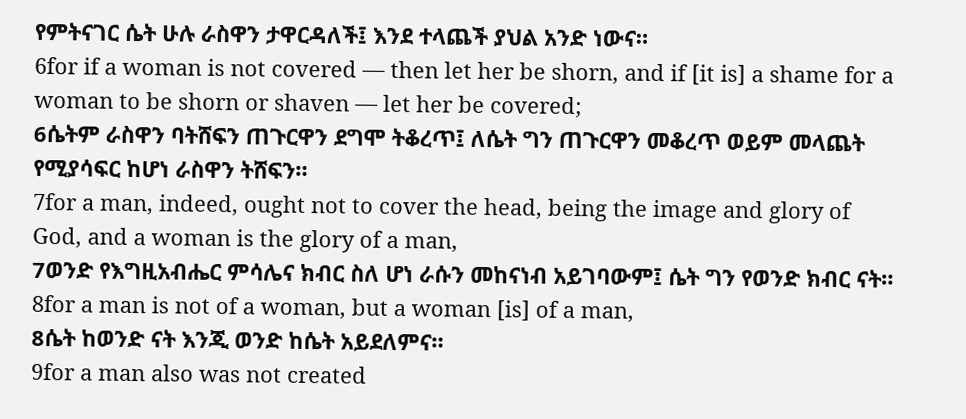የምትናገር ሴት ሁሉ ራስዋን ታዋርዳለች፤ እንደ ተላጨች ያህል አንድ ነውና።
6for if a woman is not covered — then let her be shorn, and if [it is] a shame for a woman to be shorn or shaven — let her be covered;
6ሴትም ራስዋን ባትሸፍን ጠጉርዋን ደግሞ ትቆረጥ፤ ለሴት ግን ጠጉርዋን መቆረጥ ወይም መላጨት የሚያሳፍር ከሆነ ራስዋን ትሸፍን።
7for a man, indeed, ought not to cover the head, being the image and glory of God, and a woman is the glory of a man,
7ወንድ የእግዚአብሔር ምሳሌና ክብር ስለ ሆነ ራሱን መከናነብ አይገባውም፤ ሴት ግን የወንድ ክብር ናት።
8for a man is not of a woman, but a woman [is] of a man,
8ሴት ከወንድ ናት እንጂ ወንድ ከሴት አይደለምና።
9for a man also was not created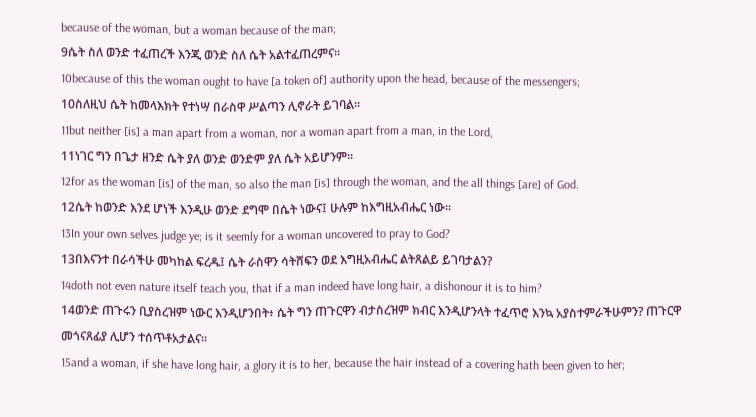because of the woman, but a woman because of the man;
9ሴት ስለ ወንድ ተፈጠረች እንጂ ወንድ ስለ ሴት አልተፈጠረምና።
10because of this the woman ought to have [a token of] authority upon the head, because of the messengers;
10ስለዚህ ሴት ከመላእክት የተነሣ በራስዋ ሥልጣን ሊኖራት ይገባል።
11but neither [is] a man apart from a woman, nor a woman apart from a man, in the Lord,
11ነገር ግን በጌታ ዘንድ ሴት ያለ ወንድ ወንድም ያለ ሴት አይሆንም።
12for as the woman [is] of the man, so also the man [is] through the woman, and the all things [are] of God.
12ሴት ከወንድ እንደ ሆነች እንዲሁ ወንድ ደግሞ በሴት ነውና፤ ሁሉም ከእግዚአብሔር ነው።
13In your own selves judge ye; is it seemly for a woman uncovered to pray to God?
13በእናንተ በራሳችሁ መካከል ፍረዱ፤ ሴት ራስዋን ሳትሸፍን ወደ እግዚአብሔር ልትጸልይ ይገባታልን?
14doth not even nature itself teach you, that if a man indeed have long hair, a dishonour it is to him?
14ወንድ ጠጉሩን ቢያስረዝም ነውር እንዲሆንበት፥ ሴት ግን ጠጉርዋን ብታስረዝም ክብር እንዲሆንላት ተፈጥሮ እንኳ አያስተምራችሁምን? ጠጉርዋ መጎናጸፊያ ሊሆን ተሰጥቶአታልና።
15and a woman, if she have long hair, a glory it is to her, because the hair instead of a covering hath been given to her;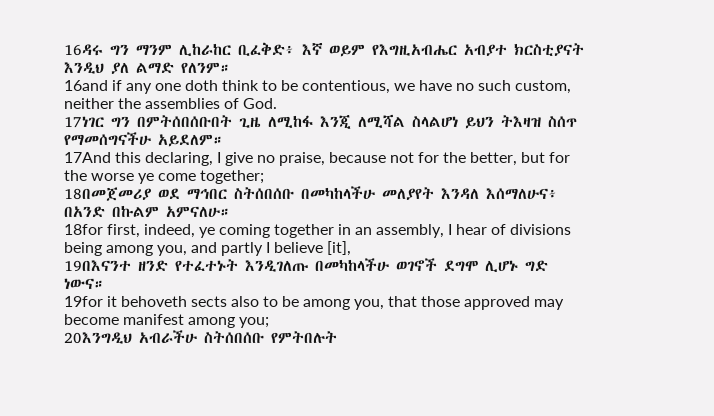16ዳሩ ግን ማንም ሊከራከር ቢፈቅድ፥ እኛ ወይም የእግዚአብሔር አብያተ ክርስቲያናት እንዲህ ያለ ልማድ የለንም።
16and if any one doth think to be contentious, we have no such custom, neither the assemblies of God.
17ነገር ግን በምትሰበሰቡበት ጊዜ ለሚከፋ እንጂ ለሚሻል ስላልሆነ ይህን ትእዛዝ ስሰጥ የማመሰግናችሁ አይደለም።
17And this declaring, I give no praise, because not for the better, but for the worse ye come together;
18በመጀመሪያ ወደ ማኅበር ስትሰበሰቡ በመካከላችሁ መለያየት እንዳለ እሰማለሁና፥ በአንድ በኩልም አምናለሁ።
18for first, indeed, ye coming together in an assembly, I hear of divisions being among you, and partly I believe [it],
19በእናንተ ዘንድ የተፈተኑት እንዲገለጡ በመካከላችሁ ወገኖች ደግሞ ሊሆኑ ግድ ነውና።
19for it behoveth sects also to be among you, that those approved may become manifest among you;
20እንግዲህ አብራችሁ ስትሰበሰቡ የምትበሉት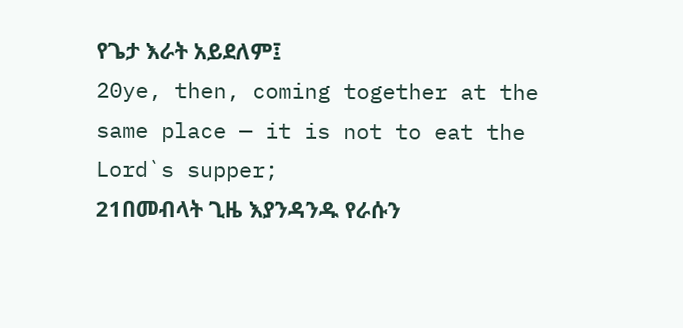የጌታ እራት አይደለም፤
20ye, then, coming together at the same place — it is not to eat the Lord`s supper;
21በመብላት ጊዜ እያንዳንዱ የራሱን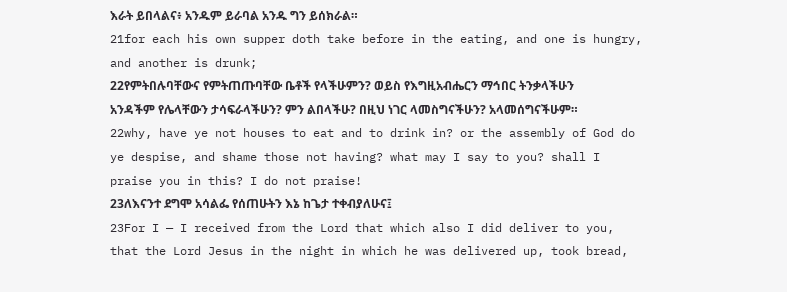እራት ይበላልና፥ አንዱም ይራባል አንዱ ግን ይሰክራል።
21for each his own supper doth take before in the eating, and one is hungry, and another is drunk;
22የምትበሉባቸውና የምትጠጡባቸው ቤቶች የላችሁምን? ወይስ የእግዚአብሔርን ማኅበር ትንቃላችሁን አንዳችም የሌላቸውን ታሳፍራላችሁን? ምን ልበላችሁ? በዚህ ነገር ላመስግናችሁን? አላመሰግናችሁም።
22why, have ye not houses to eat and to drink in? or the assembly of God do ye despise, and shame those not having? what may I say to you? shall I praise you in this? I do not praise!
23ለእናንተ ደግሞ አሳልፌ የሰጠሁትን እኔ ከጌታ ተቀብያለሁና፤
23For I — I received from the Lord that which also I did deliver to you, that the Lord Jesus in the night in which he was delivered up, took bread,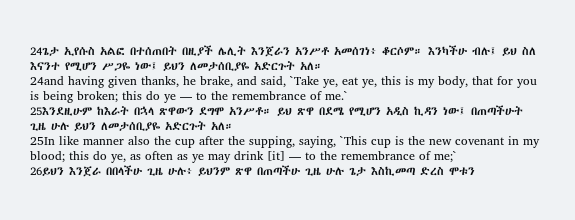24ጌታ ኢየሱስ አልፎ በተሰጠበት በዚያች ሌሊት እንጀራን አንሥቶ አመሰገነ፥ ቆርሶም። እንካችሁ ብሉ፤ ይህ ስለ እናንተ የሚሆን ሥጋዬ ነው፤ ይህን ለመታሰቢያዬ አድርጉት አለ።
24and having given thanks, he brake, and said, `Take ye, eat ye, this is my body, that for you is being broken; this do ye — to the remembrance of me.`
25እንደዚሁም ከእራት በኋላ ጽዋውን ደግሞ አንሥቶ። ይህ ጽዋ በደሜ የሚሆን አዲስ ኪዳን ነው፤ በጠጣችሁት ጊዜ ሁሉ ይህን ለመታሰቢያዬ አድርጉት አለ።
25In like manner also the cup after the supping, saying, `This cup is the new covenant in my blood; this do ye, as often as ye may drink [it] — to the remembrance of me;`
26ይህን እንጀራ በበላችሁ ጊዜ ሁሉ፥ ይህንም ጽዋ በጠጣችሁ ጊዜ ሁሉ ጌታ እስኪመጣ ድረስ ሞቱን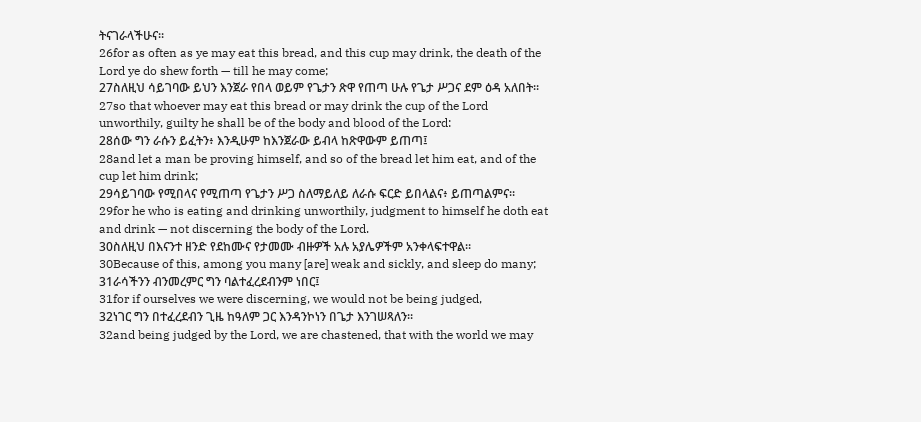ትናገራላችሁና።
26for as often as ye may eat this bread, and this cup may drink, the death of the Lord ye do shew forth — till he may come;
27ስለዚህ ሳይገባው ይህን እንጀራ የበላ ወይም የጌታን ጽዋ የጠጣ ሁሉ የጌታ ሥጋና ደም ዕዳ አለበት።
27so that whoever may eat this bread or may drink the cup of the Lord unworthily, guilty he shall be of the body and blood of the Lord:
28ሰው ግን ራሱን ይፈትን፥ እንዲሁም ከእንጀራው ይብላ ከጽዋውም ይጠጣ፤
28and let a man be proving himself, and so of the bread let him eat, and of the cup let him drink;
29ሳይገባው የሚበላና የሚጠጣ የጌታን ሥጋ ስለማይለይ ለራሱ ፍርድ ይበላልና፥ ይጠጣልምና።
29for he who is eating and drinking unworthily, judgment to himself he doth eat and drink — not discerning the body of the Lord.
30ስለዚህ በእናንተ ዘንድ የደከሙና የታመሙ ብዙዎች አሉ አያሌዎችም አንቀላፍተዋል።
30Because of this, among you many [are] weak and sickly, and sleep do many;
31ራሳችንን ብንመረምር ግን ባልተፈረደብንም ነበር፤
31for if ourselves we were discerning, we would not be being judged,
32ነገር ግን በተፈረደብን ጊዜ ከዓለም ጋር እንዳንኮነን በጌታ እንገሠጻለን።
32and being judged by the Lord, we are chastened, that with the world we may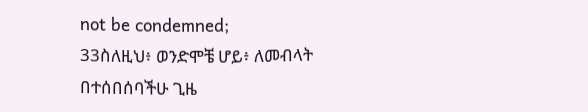not be condemned;
33ስለዚህ፥ ወንድሞቼ ሆይ፥ ለመብላት በተሰበሰባችሁ ጊዜ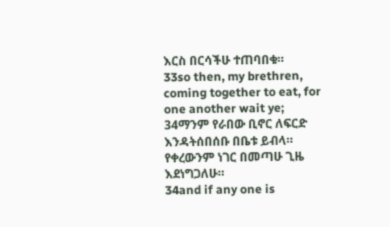እርስ በርሳችሁ ተጠባበቁ።
33so then, my brethren, coming together to eat, for one another wait ye;
34ማንም የራበው ቢኖር ለፍርድ እንዳትሰበሰቡ በቤቱ ይብላ። የቀረውንም ነገር በመጣሁ ጊዜ እደነግጋለሁ።
34and if any one is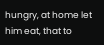hungry, at home let him eat, that to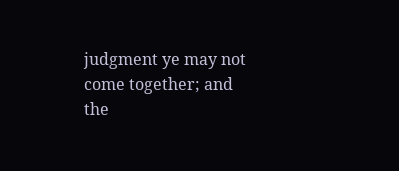judgment ye may not come together; and the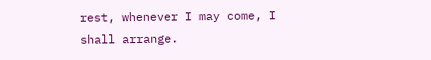rest, whenever I may come, I shall arrange.